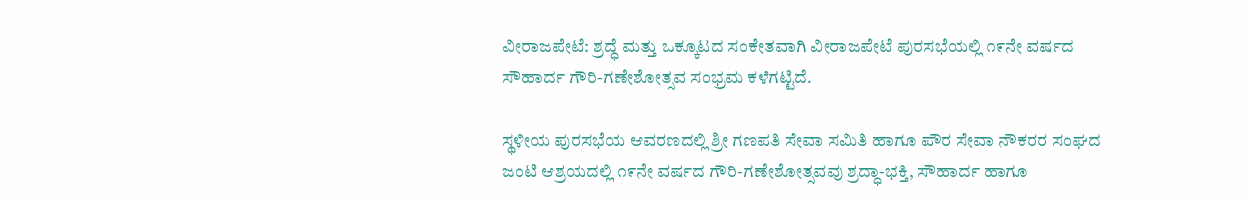ವೀರಾಜಪೇಟೆ: ಶ್ರದ್ಧೆ ಮತ್ತು ಒಕ್ಕೂಟದ ಸಂಕೇತವಾಗಿ ವೀರಾಜಪೇಟೆ ಪುರಸಭೆಯಲ್ಲಿ ೧೯ನೇ ವರ್ಷದ ಸೌಹಾರ್ದ ಗೌರಿ-ಗಣೇಶೋತ್ಸವ ಸಂಭ್ರಮ ಕಳೆಗಟ್ಟಿದೆ.

ಸ್ಥಳೀಯ ಪುರಸಭೆಯ ಆವರಣದಲ್ಲಿ ಶ್ರೀ ಗಣಪತಿ ಸೇವಾ ಸಮಿತಿ ಹಾಗೂ ಪೌರ ಸೇವಾ ನೌಕರರ ಸಂಘದ ಜಂಟಿ ಆಶ್ರಯದಲ್ಲಿ ೧೯ನೇ ವರ್ಷದ ಗೌರಿ-ಗಣೇಶೋತ್ಸವವು ಶ್ರದ್ಧಾ-ಭಕ್ತಿ, ಸೌಹಾರ್ದ ಹಾಗೂ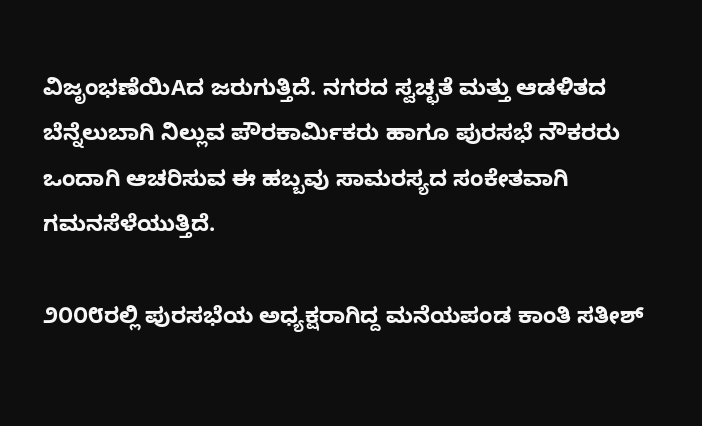ವಿಜೃಂಭಣೆಯಿAದ ಜರುಗುತ್ತಿದೆ. ನಗರದ ಸ್ವಚ್ಛತೆ ಮತ್ತು ಆಡಳಿತದ ಬೆನ್ನೆಲುಬಾಗಿ ನಿಲ್ಲುವ ಪೌರಕಾರ್ಮಿಕರು ಹಾಗೂ ಪುರಸಭೆ ನೌಕರರು ಒಂದಾಗಿ ಆಚರಿಸುವ ಈ ಹಬ್ಬವು ಸಾಮರಸ್ಯದ ಸಂಕೇತವಾಗಿ ಗಮನಸೆಳೆಯುತ್ತಿದೆ.

೨೦೦೮ರಲ್ಲಿ ಪುರಸಭೆಯ ಅಧ್ಯಕ್ಷರಾಗಿದ್ದ ಮನೆಯಪಂಡ ಕಾಂತಿ ಸತೀಶ್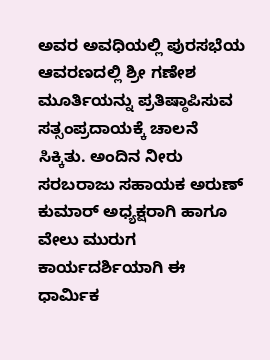ಅವರ ಅವಧಿಯಲ್ಲಿ ಪುರಸಭೆಯ ಆವರಣದಲ್ಲಿ ಶ್ರೀ ಗಣೇಶ ಮೂರ್ತಿಯನ್ನು ಪ್ರತಿಷ್ಠಾಪಿಸುವ ಸತ್ಸಂಪ್ರದಾಯಕ್ಕೆ ಚಾಲನೆ ಸಿಕ್ಕಿತು. ಅಂದಿನ ನೀರು ಸರಬರಾಜು ಸಹಾಯಕ ಅರುಣ್ ಕುಮಾರ್ ಅಧ್ಯಕ್ಷರಾಗಿ ಹಾಗೂ ವೇಲು ಮುರುಗ ಕಾರ್ಯದರ್ಶಿಯಾಗಿ ಈ ಧಾರ್ಮಿಕ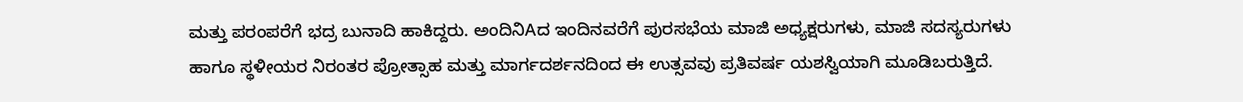ಮತ್ತು ಪರಂಪರೆಗೆ ಭದ್ರ ಬುನಾದಿ ಹಾಕಿದ್ದರು. ಅಂದಿನಿAದ ಇಂದಿನವರೆಗೆ ಪುರಸಭೆಯ ಮಾಜಿ ಅಧ್ಯಕ್ಷರುಗಳು, ಮಾಜಿ ಸದಸ್ಯರುಗಳು ಹಾಗೂ ಸ್ಥಳೀಯರ ನಿರಂತರ ಪ್ರೋತ್ಸಾಹ ಮತ್ತು ಮಾರ್ಗದರ್ಶನದಿಂದ ಈ ಉತ್ಸವವು ಪ್ರತಿವರ್ಷ ಯಶಸ್ವಿಯಾಗಿ ಮೂಡಿಬರುತ್ತಿದೆ.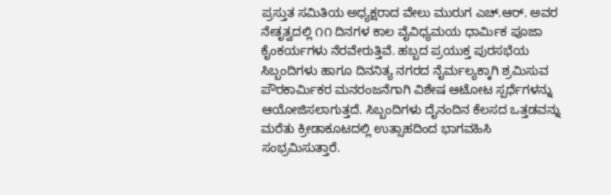ಪ್ರಸ್ತುತ ಸಮಿತಿಯ ಅಧ್ಯಕ್ಷರಾದ ವೇಲು ಮುರುಗ ಎಚ್.ಆರ್. ಅವರ ನೇತೃತ್ವದಲ್ಲಿ ೧೧ ದಿನಗಳ ಕಾಲ ವೈವಿಧ್ಯಮಯ ಧಾರ್ಮಿಕ ಪೂಜಾ ಕೈಂಕರ್ಯಗಳು ನೆರವೇರುತ್ತಿವೆ. ಹಬ್ಬದ ಪ್ರಯುಕ್ತ ಪುರಸಭೆಯ ಸಿಬ್ಬಂದಿಗಳು ಹಾಗೂ ದಿನನಿತ್ಯ ನಗರದ ನೈರ್ಮಲ್ಯಕ್ಕಾಗಿ ಶ್ರಮಿಸುವ ಪೌರಕಾರ್ಮಿಕರ ಮನರಂಜನೆಗಾಗಿ ವಿಶೇಷ ಆಟೋಟ ಸ್ಪರ್ಧೆಗಳನ್ನು ಆಯೋಜಿಸಲಾಗುತ್ತದೆ. ಸಿಬ್ಬಂದಿಗಳು ದೈನಂದಿನ ಕೆಲಸದ ಒತ್ತಡವನ್ನು ಮರೆತು ಕ್ರೀಡಾಕೂಟದಲ್ಲಿ ಉತ್ಸಾಹದಿಂದ ಭಾಗವಹಿಸಿ ಸಂಭ್ರಮಿಸುತ್ತಾರೆ.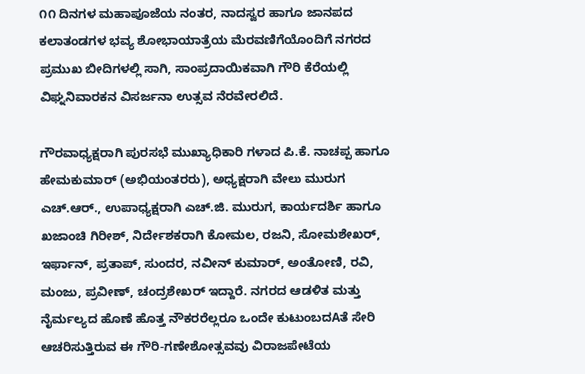೧೧ ದಿನಗಳ ಮಹಾಪೂಜೆಯ ನಂತರ, ನಾದಸ್ವರ ಹಾಗೂ ಜಾನಪದ ಕಲಾತಂಡಗಳ ಭವ್ಯ ಶೋಭಾಯಾತ್ರೆಯ ಮೆರವಣಿಗೆಯೊಂದಿಗೆ ನಗರದ ಪ್ರಮುಖ ಬೀದಿಗಳಲ್ಲಿ ಸಾಗಿ, ಸಾಂಪ್ರದಾಯಿಕವಾಗಿ ಗೌರಿ ಕೆರೆಯಲ್ಲಿ ವಿಘ್ನನಿವಾರಕನ ವಿಸರ್ಜನಾ ಉತ್ಸವ ನೆರವೇರಲಿದೆ.

ಗೌರವಾಧ್ಯಕ್ಷರಾಗಿ ಪುರಸಭೆ ಮುಖ್ಯಾಧಿಕಾರಿ ಗಳಾದ ಪಿ.ಕೆ. ನಾಚಪ್ಪ ಹಾಗೂ ಹೇಮಕುಮಾರ್ (ಅಭಿಯಂತರರು), ಅಧ್ಯಕ್ಷರಾಗಿ ವೇಲು ಮುರುಗ ಎಚ್.ಆರ್., ಉಪಾಧ್ಯಕ್ಷರಾಗಿ ಎಚ್.ಜಿ. ಮುರುಗ, ಕಾರ್ಯದರ್ಶಿ ಹಾಗೂ ಖಜಾಂಚಿ ಗಿರೀಶ್, ನಿರ್ದೇಶಕರಾಗಿ ಕೋಮಲ, ರಜನಿ, ಸೋಮಶೇಖರ್, ಇರ್ಫಾನ್, ಪ್ರತಾಪ್, ಸುಂದರ, ನವೀನ್ ಕುಮಾರ್, ಅಂತೋಣಿ, ರವಿ, ಮಂಜು, ಪ್ರವೀಣ್, ಚಂದ್ರಶೇಖರ್ ಇದ್ದಾರೆ. ನಗರದ ಆಡಳಿತ ಮತ್ತು ನೈರ್ಮಲ್ಯದ ಹೊಣೆ ಹೊತ್ತ ನೌಕರರೆಲ್ಲರೂ ಒಂದೇ ಕುಟುಂಬದAತೆ ಸೇರಿ ಆಚರಿಸುತ್ತಿರುವ ಈ ಗೌರಿ-ಗಣೇಶೋತ್ಸವವು ವಿರಾಜಪೇಟೆಯ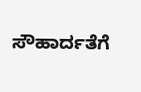ಸೌಹಾರ್ದತೆಗೆ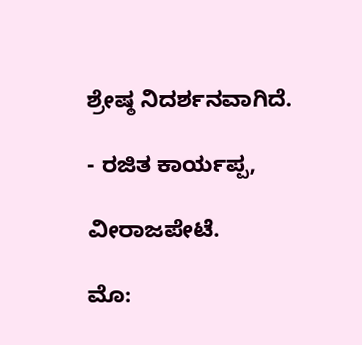ಶ್ರೇಷ್ಠ ನಿದರ್ಶನವಾಗಿದೆ.

- ರಜಿತ ಕಾರ್ಯಪ್ಪ,

ವೀರಾಜಪೇಟೆ.

ಮೊ: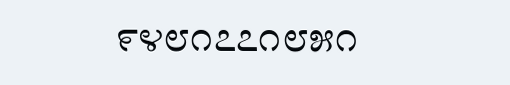೯೪೮೧೭೭೧೮೫೧